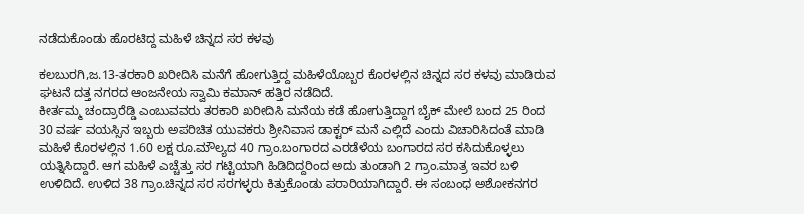ನಡೆದುಕೊಂಡು ಹೊರಟಿದ್ದ ಮಹಿಳೆ ಚಿನ್ನದ ಸರ ಕಳವು

ಕಲಬುರಗಿ,ಜ.13-ತರಕಾರಿ ಖರೀದಿಸಿ ಮನೆಗೆ ಹೋಗುತ್ತಿದ್ದ ಮಹಿಳೆಯೊಬ್ಬರ ಕೊರಳಲ್ಲಿನ ಚಿನ್ನದ ಸರ ಕಳವು ಮಾಡಿರುವ ಘಟನೆ ದತ್ತ ನಗರದ ಆಂಜನೇಯ ಸ್ವಾಮಿ ಕಮಾನ್ ಹತ್ತಿರ ನಡೆದಿದೆ.
ಕೀರ್ತಮ್ಮ ಚಂದ್ರಾರೆಡ್ಡಿ ಎಂಬುವವರು ತರಕಾರಿ ಖರೀದಿಸಿ ಮನೆಯ ಕಡೆ ಹೋಗುತ್ತಿದ್ದಾಗ ಬೈಕ್ ಮೇಲೆ ಬಂದ 25 ರಿಂದ 30 ವರ್ಷ ವಯಸ್ಸಿನ ಇಬ್ಬರು ಅಪರಿಚಿತ ಯುವಕರು ಶ್ರೀನಿವಾಸ ಡಾಕ್ಟರ್ ಮನೆ ಎಲ್ಲಿದೆ ಎಂದು ವಿಚಾರಿಸಿದಂತೆ ಮಾಡಿ ಮಹಿಳೆ ಕೊರಳಲ್ಲಿನ 1.60 ಲಕ್ಷ ರೂ.ಮೌಲ್ಯದ 40 ಗ್ರಾಂ.ಬಂಗಾರದ ಎರಡೆಳೆಯ ಬಂಗಾರದ ಸರ ಕಸಿದುಕೊಳ್ಳಲು ಯತ್ನಿಸಿದ್ದಾರೆ. ಆಗ ಮಹಿಳೆ ಎಚ್ಚೆತ್ತು ಸರ ಗಟ್ಟಿಯಾಗಿ ಹಿಡಿದಿದ್ದರಿಂದ ಅದು ತುಂಡಾಗಿ 2 ಗ್ರಾಂ.ಮಾತ್ರ ಇವರ ಬಳಿ ಉಳಿದಿದೆ. ಉಳಿದ 38 ಗ್ರಾಂ.ಚಿನ್ನದ ಸರ ಸರಗಳ್ಳರು ಕಿತ್ತುಕೊಂಡು ಪರಾರಿಯಾಗಿದ್ದಾರೆ. ಈ ಸಂಬಂಧ ಅಶೋಕನಗರ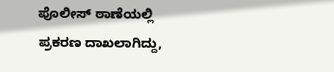ಪೊಲೀಸ್ ಠಾಣೆಯಲ್ಲಿ ಪ್ರಕರಣ ದಾಖಲಾಗಿದ್ದು,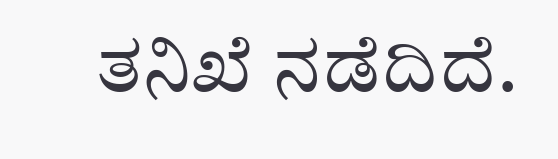ತನಿಖೆ ನಡೆದಿದೆ.